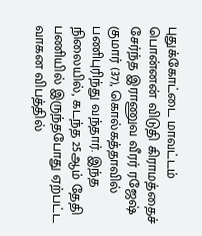புதுக்கோட்டை மாவட்டம் பொன்னன் விடுதி கிராமத்தைச் சேர்ந்த இராணுவ வீரர் ரஜேஷ் குமார் (37), கொல்கத்தாவில் பணிபுரிந்து வந்தார். இந்த நிலையில், கடந்த 25ஆம் தேதி பணியில் இருந்தபோது ஏற்பட்ட வாகன விபத்தில்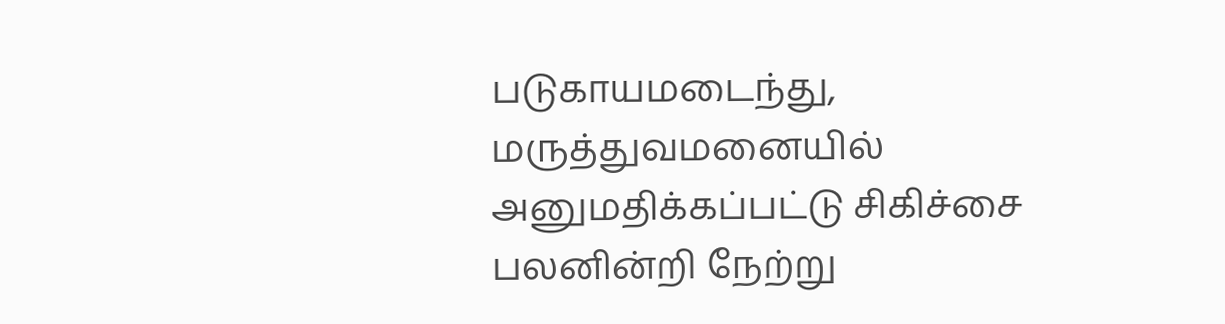படுகாயமடைந்து, மருத்துவமனையில் அனுமதிக்கப்பட்டு சிகிச்சை பலனின்றி நேற்று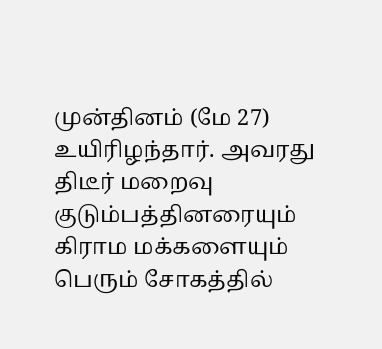முன்தினம் (மே 27) உயிரிழந்தார். அவரது திடீர் மறைவு குடும்பத்தினரையும் கிராம மக்களையும் பெரும் சோகத்தில்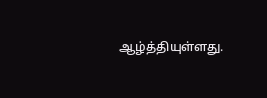ஆழ்த்தியுள்ளது.